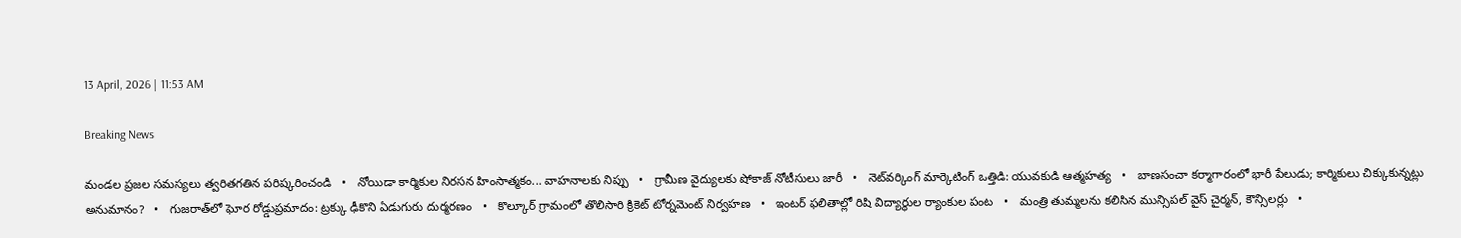13 April, 2026 | 11:53 AM

Breaking News

మండల ప్రజల సమస్యలు త్వరితగతిన పరిష్కరించండి   •   నోయిడా కార్మికుల నిరసన హింసాత్మకం... వాహనాలకు నిప్పు   •   గ్రామీణ వైద్యులకు షోకాజ్ నోటీసులు జారీ   •   నెట్‌వర్కింగ్ మార్కెటింగ్ ఒత్తిడి: యువకుడి ఆత్మహత్య   •   బాణసంచా కర్మాగారంలో భారీ పేలుడు; కార్మికులు చిక్కుకున్నట్లు అనుమానం?   •   గుజరాత్‌లో ఘోర రోడ్డుప్రమాదం: ట్రక్కు ఢీకొని ఏడుగురు దుర్మరణం   •   కొల్కూర్ గ్రామంలో తొలిసారి క్రికెట్ టోర్నమెంట్ నిర్వహణ   •   ఇంటర్ ఫలితాల్లో రిషి విద్యార్థుల ర్యాంకుల పంట   •   మంత్రి తుమ్మలను కలిసిన మున్సిపల్ వైస్ చైర్మన్, కౌన్సిలర్లు   •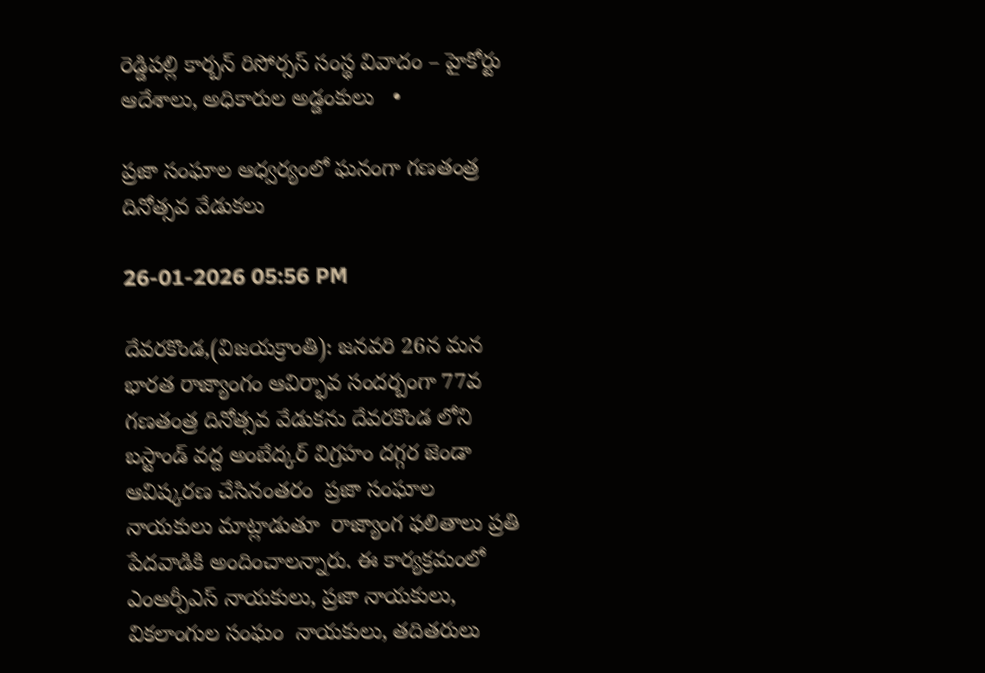రెడ్డిపల్లి కార్బన్ రిసోర్సస్ సంస్థ వివాదం – హైకోర్టు ఆదేశాలు, అధికారుల అడ్డంకులు   •

ప్రజా సంఘాల ఆధ్వర్యంలో ఘనంగా గణతంత్ర దినోత్సవ వేడుకలు

26-01-2026 05:56 PM

దేవరకొండ,(విజయక్రాంతి): జనవరి 26న మన భారత రాజ్యాంగం ఆవిర్భావ సందర్బంగా 77వ గణతంత్ర దినోత్సవ వేడుకను దేవరకొండ లోని బస్టాండ్ వద్ద అంబేద్కర్ విగ్రహం దగ్గర జెండా ఆవిష్కరణ చేసినంతరం  ప్రజా సంఘాల నాయకులు మాట్లాడుతూ  రాజ్యాంగ ఫలితాలు ప్రతి పేదవాడికి అందించాలన్నారు. ఈ కార్యక్రమంలో ఎంఆర్పీఎస్ నాయకులు, ప్రజా నాయకులు, వికలాంగుల సంఘం  నాయకులు, తదితరులు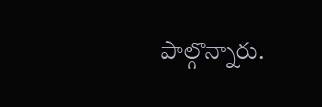పాల్గొన్నారు.